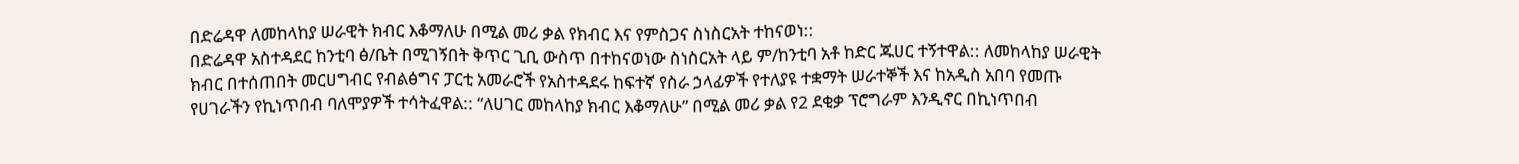በድሬዳዋ ለመከላከያ ሠራዊት ክብር እቆማለሁ በሚል መሪ ቃል የክብር እና የምስጋና ስነስርአት ተከናወነ::
በድሬዳዋ አስተዳደር ከንቲባ ፅ/ቤት በሚገኝበት ቅጥር ጊቢ ውስጥ በተከናወነው ስነስርአት ላይ ም/ከንቲባ አቶ ከድር ጁሀር ተኝተዋል:: ለመከላከያ ሠራዊት ክብር በተሰጠበት መርሀግብር የብልፅግና ፓርቲ አመራሮች የአስተዳደሩ ከፍተኛ የስራ ኃላፊዎች የተለያዩ ተቋማት ሠራተኞች እና ከአዲስ አበባ የመጡ የሀገራችን የኪነጥበብ ባለሞያዎች ተሳትፈዋል:: “ለሀገር መከላከያ ክብር እቆማለሁ” በሚል መሪ ቃል የ2 ደቂቃ ፕሮግራም እንዲኖር በኪነጥበብ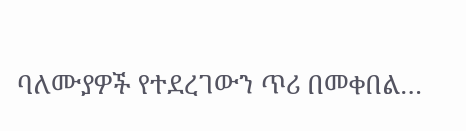ባለሙያዎች የተደረገውን ጥሪ በመቀበል…